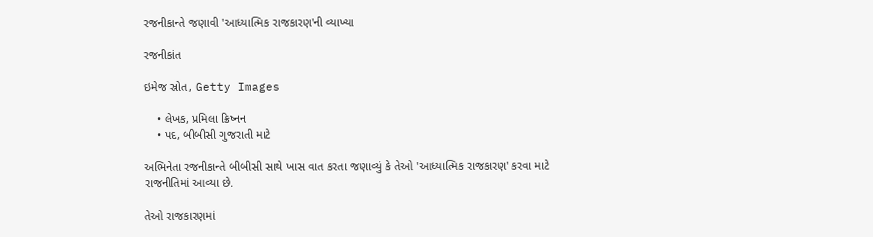રજનીકાન્તે જણાવી 'આધ્યાત્મિક રાજકારણ'ની વ્યાખ્યા

રજનીકાંત

ઇમેજ સ્રોત, Getty Images

    • લેખક, પ્રમિલા ક્રિષ્નન
    • પદ, બીબીસી ગુજરાતી માટે

અભિનેતા રજનીકાન્તે બીબીસી સાથે ખાસ વાત કરતા જણાવ્યું કે તેઓ 'આધ્યાત્મિક રાજકારણ' કરવા માટે રાજનીતિમાં આવ્યા છે.

તેઓ રાજકારણમાં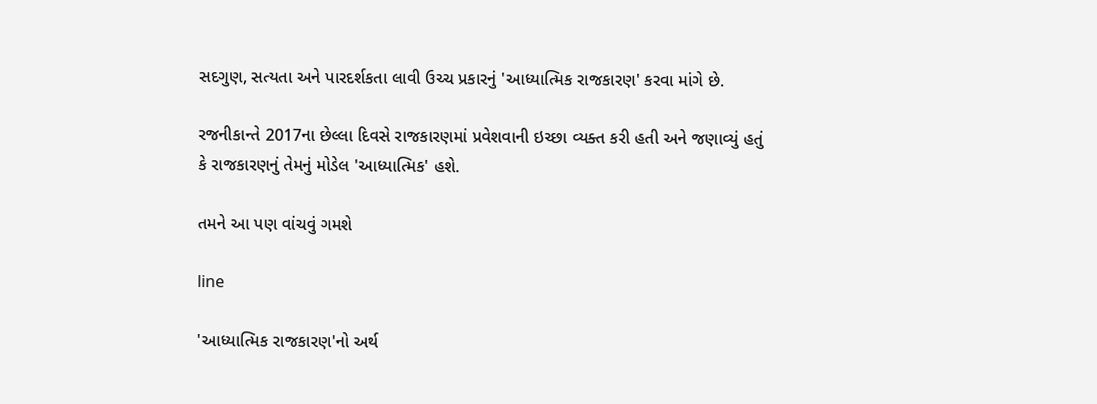સદગુણ, સત્યતા અને પારદર્શકતા લાવી ઉચ્ચ પ્રકારનું 'આધ્યાત્મિક રાજકારણ' કરવા માંગે છે.

રજનીકાન્તે 2017ના છેલ્લા દિવસે રાજકારણમાં પ્રવેશવાની ઇચ્છા વ્યક્ત કરી હતી અને જણાવ્યું હતું કે રાજકારણનું તેમનું મોડેલ 'આધ્યાત્મિક' હશે.

તમને આ પણ વાંચવું ગમશે

line

'આધ્યાત્મિક રાજકારણ'નો અર્થ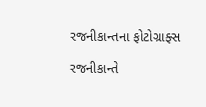રજનીકાન્તના ફોટોગ્રાફ્સ

રજનીકાન્તે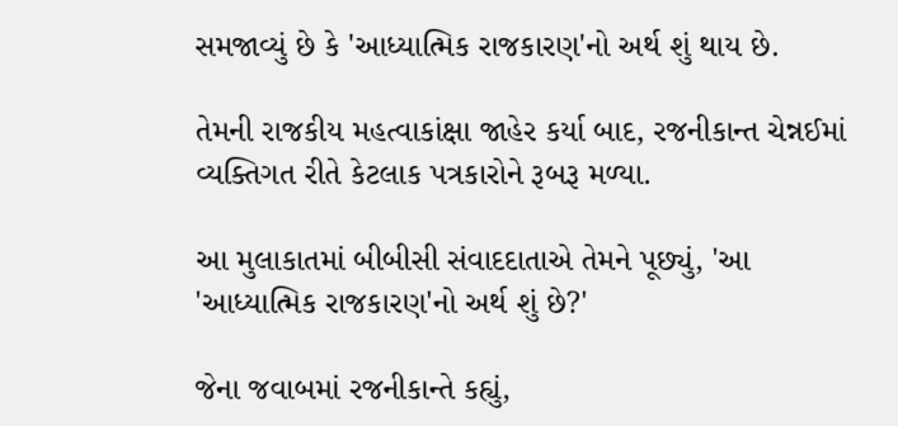સમજાવ્યું છે કે 'આધ્યાત્મિક રાજકારણ'નો અર્થ શું થાય છે.

તેમની રાજકીય મહત્વાકાંક્ષા જાહેર કર્યા બાદ, રજનીકાન્ત ચેન્નઈમાં વ્યક્તિગત રીતે કેટલાક પત્રકારોને રૂબરૂ મળ્યા.

આ મુલાકાતમાં બીબીસી સંવાદદાતાએ તેમને પૂછ્યું, 'આ 'આધ્યાત્મિક રાજકારણ'નો અર્થ શું છે?'

જેના જવાબમાં રજનીકાન્તે કહ્યું,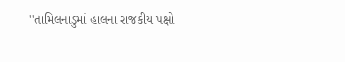''તામિલનાડુમાં હાલના રાજકીય પક્ષો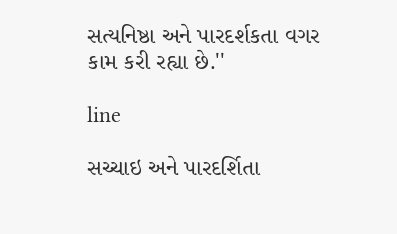સત્યનિષ્ઠા અને પારદર્શકતા વગર કામ કરી રહ્યા છે.''

line

સચ્ચાઇ અને પારદર્શિતા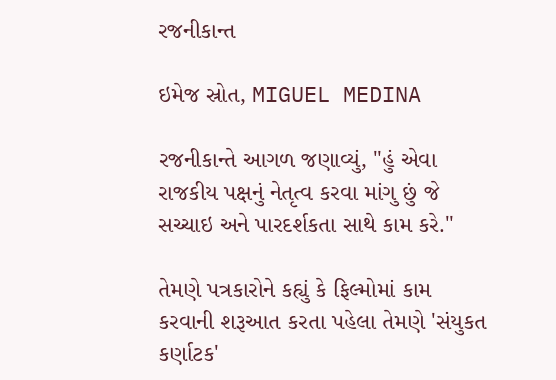રજનીકાન્ત

ઇમેજ સ્રોત, MIGUEL MEDINA

રજનીકાન્તે આગળ જણાવ્યું, "હું એવા રાજકીય પક્ષનું નેતૃત્વ કરવા માંગુ છું જે સચ્ચાઇ અને પારદર્શકતા સાથે કામ કરે."

તેમણે પત્રકારોને કહ્યું કે ફિલ્મોમાં કામ કરવાની શરૂઆત કરતા પહેલા તેમણે 'સંયુકત કર્ણાટક'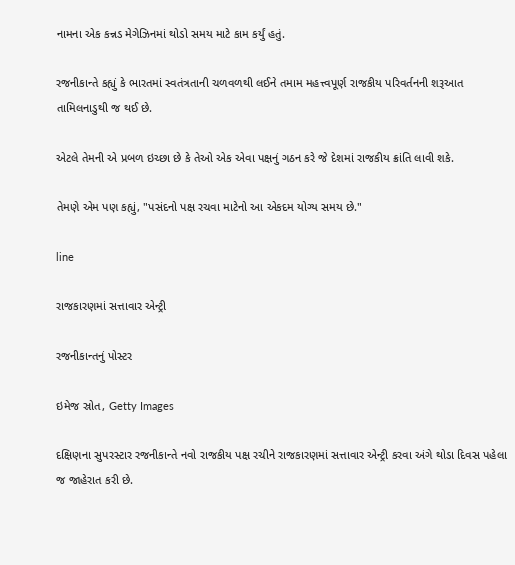નામના એક કન્નડ મેગેઝિનમાં થોડો સમય માટે કામ કર્યું હતું.

રજનીકાન્તે કહ્યું કે ભારતમાં સ્વતંત્રતાની ચળવળથી લઈને તમામ મહત્ત્વપૂર્ણ રાજકીય પરિવર્તનની શરૂઆત તામિલનાડુથી જ થઈ છે.

એટલે તેમની એ પ્રબળ ઇચ્છા છે કે તેઓ એક એવા પક્ષનું ગઠન કરે જે દેશમાં રાજકીય ક્રાંતિ લાવી શકે.

તેમણે એમ પણ કહ્યું, "પસંદનો પક્ષ રચવા માટેનો આ એકદમ યોગ્ય સમય છે."

line

રાજકારણમાં સત્તાવાર એન્ટ્રી

રજનીકાન્તનું પોસ્ટર

ઇમેજ સ્રોત, Getty Images

દક્ષિણના સુપરસ્ટાર રજનીકાન્તે નવો રાજકીય પક્ષ રચીને રાજકારણમાં સત્તાવાર એન્ટ્રી કરવા અંગે થોડા દિવસ પહેલા જ જાહેરાત કરી છે.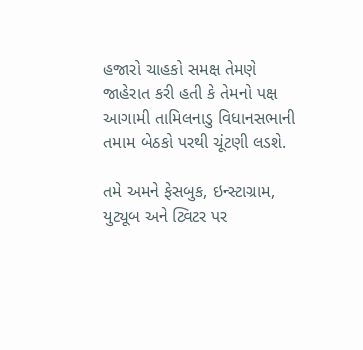હજારો ચાહકો સમક્ષ તેમણે જાહેરાત કરી હતી કે તેમનો પક્ષ આગામી તામિલનાડુ વિધાનસભાની તમામ બેઠકો પરથી ચૂંટણી લડશે.

તમે અમને ફેસબુક, ઇન્સ્ટાગ્રામ, યુટ્યૂબ અને ટ્વિટર પર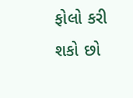ફોલો કરી શકો છો